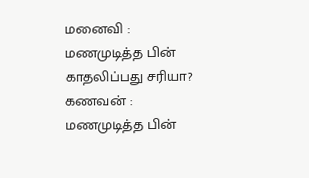மனைவி : மணமுடித்த பின் காதலிப்பது சரியா?
கணவன் : மணமுடித்த பின்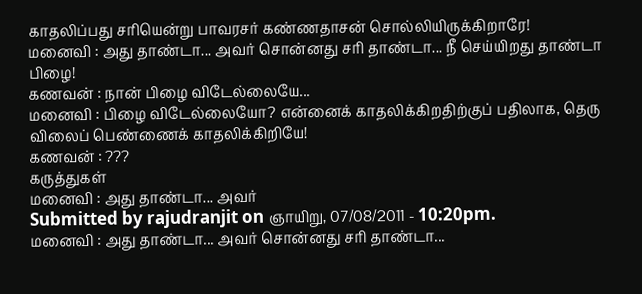காதலிப்பது சரியென்று பாவரசர் கண்ணதாசன் சொல்லியிருக்கிறாரே!
மனைவி : அது தாண்டா... அவர் சொன்னது சரி தாண்டா... நீ செய்யிறது தாண்டா பிழை!
கணவன் : நான் பிழை விடேல்லையே...
மனைவி : பிழை விடேல்லையோ? என்னைக் காதலிக்கிறதிற்குப் பதிலாக, தெரு விலைப் பெண்ணைக் காதலிக்கிறியே!
கணவன் : ???
கருத்துகள்
மனைவி : அது தாண்டா... அவர்
Submitted by rajudranjit on ஞாயிறு, 07/08/2011 - 10:20pm.
மனைவி : அது தாண்டா... அவர் சொன்னது சரி தாண்டா...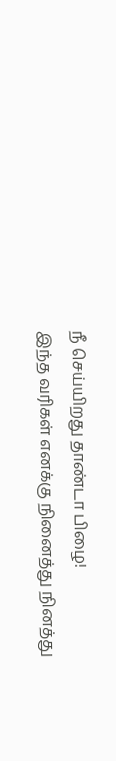நீ செய்யிறது தாண்டா பிழை!
இந்த வரிகள் எனக்கு நினைத்து நினத்து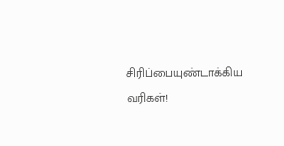சிரிப்பையுண்டாக்கிய வரிகள்!